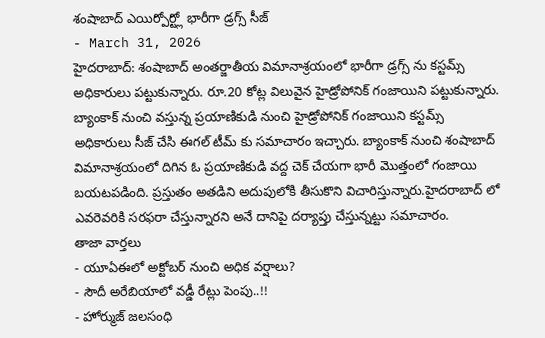శంషాబాద్ ఎయిర్పోర్ట్లో భారీగా డ్రగ్స్ సీజ్
- March 31, 2026
హైదరాబాద్: శంషాబాద్ అంతర్జాతీయ విమానాశ్రయంలో భారీగా డ్రగ్స్ ను కస్టమ్స్ అధికారులు పట్టుకున్నారు. రూ.20 కోట్ల విలువైన హైడ్రోపోనిక్ గంజాయిని పట్టుకున్నారు. బ్యాంకాక్ నుంచి వస్తున్న ప్రయాణికుడి నుంచి హైడ్రోపోనిక్ గంజాయిని కస్టమ్స్ అధికారులు సీజ్ చేసి ఈగల్ టీమ్ కు సమాచారం ఇచ్చారు. బ్యాంకాక్ నుంచి శంషాబాద్ విమానాశ్రయంలో దిగిన ఓ ప్రయాణికుడి వద్ద చెక్ చేయగా భారీ మొత్తంలో గంజాయి బయటపడింది. ప్రస్తుతం అతడిని అదుపులోకి తీసుకొని విచారిస్తున్నారు.హైదరాబాద్ లో ఎవరెవరికి సరఫరా చేస్తున్నారని అనే దానిపై దర్యాప్తు చేస్తున్నట్టు సమాచారం.
తాజా వార్తలు
- యూఏఈలో అక్టోబర్ నుంచి అధిక వర్షాలు?
- సౌదీ అరేబియాలో వడ్డీ రేట్లు పెంపు..!!
- హోర్ముజ్ జలసంధి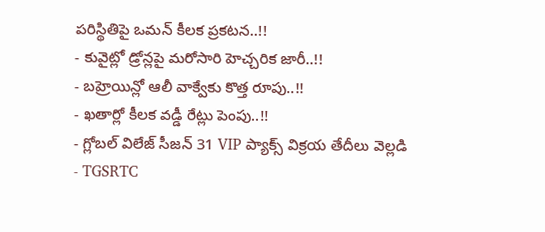పరిస్థితిపై ఒమన్ కీలక ప్రకటన..!!
- కువైట్లో డ్రోన్లపై మరోసారి హెచ్చరిక జారీ..!!
- బహ్రెయిన్లో ఆలీ వాక్వేకు కొత్త రూపు..!!
- ఖతార్లో కీలక వడ్డీ రేట్లు పెంపు..!!
- గ్లోబల్ విలేజ్ సీజన్ 31 VIP ప్యాక్స్ విక్రయ తేదీలు వెల్లడి
- TGSRTC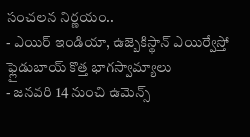సంచలన నిర్ణయం..
- ఎయిర్ ఇండియా, ఉజ్బెకిస్థాన్ ఎయిర్వేస్తో ఫ్లైడుబాయ్ కొత్త భాగస్వామ్యాలు
- జనవరి 14 నుంచి ఉమెన్స్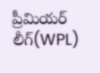ప్రీమియర్ లీగ్(WPL)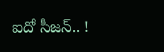ఐదో సీజన్.. !